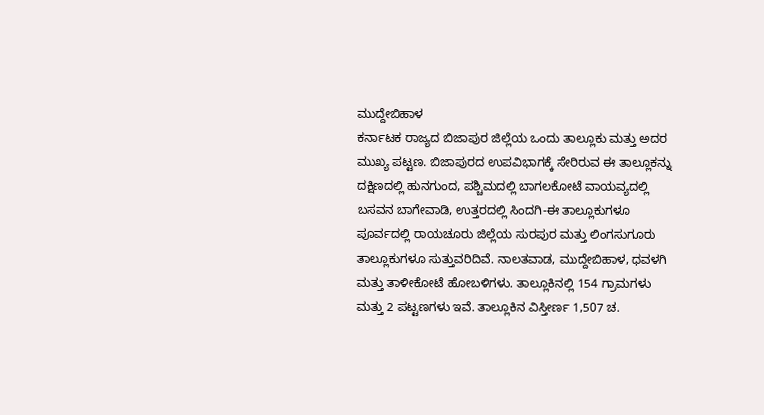ಮುದ್ದೇಬಿಹಾಳ
ಕರ್ನಾಟಕ ರಾಜ್ಯದ ಬಿಜಾಪುರ ಜಿಲ್ಲೆಯ ಒಂದು ತಾಲ್ಲೂಕು ಮತ್ತು ಅದರ ಮುಖ್ಯ ಪಟ್ಟಣ. ಬಿಜಾಪುರದ ಉಪವಿಭಾಗಕ್ಕೆ ಸೇರಿರುವ ಈ ತಾಲ್ಲೂಕನ್ನು ದಕ್ಷಿಣದಲ್ಲಿ ಹುನಗುಂದ, ಪಶ್ಚಿಮದಲ್ಲಿ ಬಾಗಲಕೋಟೆ ವಾಯವ್ಯದಲ್ಲಿ ಬಸವನ ಬಾಗೇವಾಡಿ, ಉತ್ತರದಲ್ಲಿ ಸಿಂದಗಿ-ಈ ತಾಲ್ಲೂಕುಗಳೂ ಪೂರ್ವದಲ್ಲಿ ರಾಯಚೂರು ಜಿಲ್ಲೆಯ ಸುರಪುರ ಮತ್ತು ಲಿಂಗಸುಗೂರು ತಾಲ್ಲೂಕುಗಳೂ ಸುತ್ತುವರಿದಿವೆ. ನಾಲತವಾಡ, ಮುದ್ದೇಬಿಹಾಳ, ಧವಳಗಿ ಮತ್ತು ತಾಳೀಕೋಟೆ ಹೋಬಳಿಗಳು. ತಾಲ್ಲೂಕಿನಲ್ಲಿ 154 ಗ್ರಾಮಗಳು ಮತ್ತು 2 ಪಟ್ಟಣಗಳು ಇವೆ. ತಾಲ್ಲೂಕಿನ ವಿಸ್ತೀರ್ಣ 1,507 ಚ.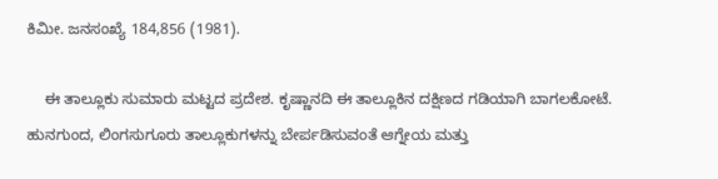ಕಿಮೀ. ಜನಸಂಖ್ಯೆ 184,856 (1981).

    ಈ ತಾಲ್ಲೂಕು ಸುಮಾರು ಮಟ್ಟದ ಪ್ರದೇಶ. ಕೃಷ್ಣಾನದಿ ಈ ತಾಲ್ಲೂಕಿನ ದಕ್ಷಿಣದ ಗಡಿಯಾಗಿ ಬಾಗಲಕೋಟೆ. ಹುನಗುಂದ, ಲಿಂಗಸುಗೂರು ತಾಲ್ಲೂಕುಗಳನ್ನು ಬೇರ್ಪಡಿಸುವಂತೆ ಆಗ್ನೇಯ ಮತ್ತು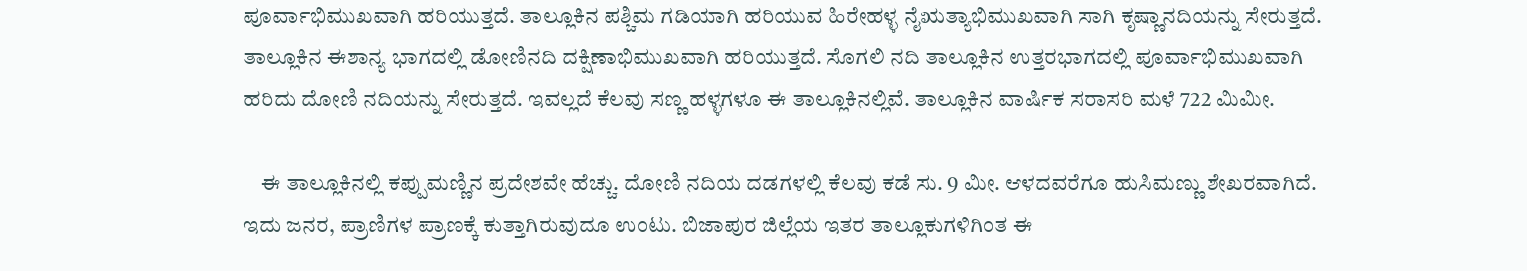ಪೂರ್ವಾಭಿಮುಖವಾಗಿ ಹರಿಯುತ್ತದೆ. ತಾಲ್ಲೂಕಿನ ಪಶ್ಚಿಮ ಗಡಿಯಾಗಿ ಹರಿಯುವ ಹಿರೇಹಳ್ಳ ನೈಋತ್ಯಾಭಿಮುಖವಾಗಿ ಸಾಗಿ ಕೃಷ್ಣಾನದಿಯನ್ನು ಸೇರುತ್ತದೆ. ತಾಲ್ಲೂಕಿನ ಈಶಾನ್ಯ ಭಾಗದಲ್ಲಿ ಡೋಣಿನದಿ ದಕ್ಷಿಣಾಭಿಮುಖವಾಗಿ ಹರಿಯುತ್ತದೆ. ಸೊಗಲಿ ನದಿ ತಾಲ್ಲೂಕಿನ ಉತ್ತರಭಾಗದಲ್ಲಿ ಪೂರ್ವಾಭಿಮುಖವಾಗಿ ಹರಿದು ದೋಣಿ ನದಿಯನ್ನು ಸೇರುತ್ತದೆ. ಇವಲ್ಲದೆ ಕೆಲವು ಸಣ್ಣ ಹಳ್ಳಗಳೂ ಈ ತಾಲ್ಲೂಕಿನಲ್ಲಿವೆ. ತಾಲ್ಲೂಕಿನ ವಾರ್ಷಿಕ ಸರಾಸರಿ ಮಳೆ 722 ಮಿಮೀ.

    ಈ ತಾಲ್ಲೂಕಿನಲ್ಲಿ ಕಪ್ಪುಮಣ್ಣಿನ ಪ್ರದೇಶವೇ ಹೆಚ್ಚು. ದೋಣಿ ನದಿಯ ದಡಗಳಲ್ಲಿ ಕೆಲವು ಕಡೆ ಸು. 9 ಮೀ. ಆಳದವರೆಗೂ ಹುಸಿಮಣ್ಣು ಶೇಖರವಾಗಿದೆ. ಇದು ಜನರ, ಪ್ರಾಣಿಗಳ ಪ್ರಾಣಕ್ಕೆ ಕುತ್ತಾಗಿರುವುದೂ ಉಂಟು. ಬಿಜಾಪುರ ಜಿಲ್ಲೆಯ ಇತರ ತಾಲ್ಲೂಕುಗಳಿಗಿಂತ ಈ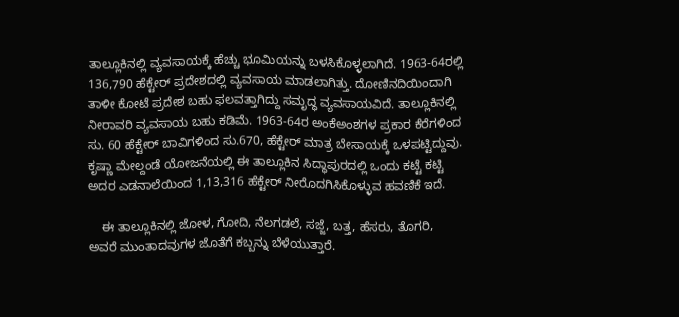ತಾಲ್ಲೂಕಿನಲ್ಲಿ ವ್ಯವಸಾಯಕ್ಕೆ ಹೆಚ್ಚು ಭೂಮಿಯನ್ನು ಬಳಸಿಕೊಳ್ಳಲಾಗಿದೆ. 1963-64ರಲ್ಲಿ 136,790 ಹೆಕ್ಟೇರ್ ಪ್ರದೇಶದಲ್ಲಿ ವ್ಯವಸಾಯ ಮಾಡಲಾಗಿತ್ತು. ದೋಣಿನದಿಯಿಂದಾಗಿ ತಾಳೀ ಕೋಟೆ ಪ್ರದೇಶ ಬಹು ಫಲವತ್ತಾಗಿದ್ದು ಸಮೃದ್ಧ ವ್ಯವಸಾಯವಿದೆ. ತಾಲ್ಲೂಕಿನಲ್ಲಿ ನೀರಾವರಿ ವ್ಯವಸಾಯ ಬಹು ಕಡಿಮೆ. 1963-64ರ ಅಂಕೆಅಂಶಗಳ ಪ್ರಕಾರ ಕೆರೆಗಳಿಂದ ಸು. 60 ಹೆಕ್ಟೇರ್ ಬಾವಿಗಳಿಂದ ಸು.670, ಹೆಕ್ಟೇರ್ ಮಾತ್ರ ಬೇಸಾಯಕ್ಕೆ ಒಳಪಟ್ಟಿದ್ದುವು. ಕೃಷ್ಣಾ ಮೇಲ್ದಂಡೆ ಯೋಜನೆಯಲ್ಲಿ ಈ ತಾಲ್ಲೂಕಿನ ಸಿದ್ಧಾಪುರದಲ್ಲಿ ಒಂದು ಕಟ್ಟೆ ಕಟ್ಟಿ ಅದರ ಎಡನಾಲೆಯಿಂದ 1,13,316 ಹೆಕ್ಟೇರ್ ನೀರೊದಗಿಸಿಕೊಳ್ಳುವ ಹವಣಿಕೆ ಇದೆ.

    ಈ ತಾಲ್ಲೂಕಿನಲ್ಲಿ ಜೋಳ, ಗೋದಿ, ನೆಲಗಡಲೆ, ಸಜ್ಜೆ, ಬತ್ತ, ಹೆಸರು, ತೊಗರಿ, ಅವರೆ ಮುಂತಾದವುಗಳ ಜೊತೆಗೆ ಕಬ್ಬನ್ನು ಬೆಳೆಯುತ್ತಾರೆ.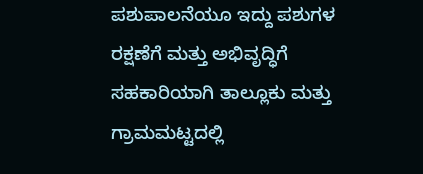ಪಶುಪಾಲನೆಯೂ ಇದ್ದು ಪಶುಗಳ ರಕ್ಷಣೆಗೆ ಮತ್ತು ಅಭಿವೃದ್ಧಿಗೆ ಸಹಕಾರಿಯಾಗಿ ತಾಲ್ಲೂಕು ಮತ್ತು ಗ್ರಾಮಮಟ್ಟದಲ್ಲಿ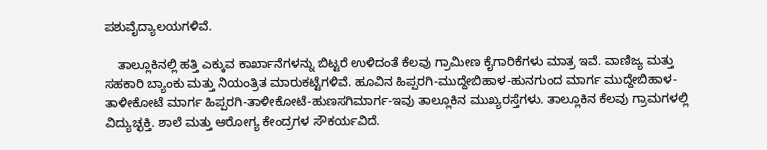ಪಶುವೈದ್ಯಾಲಯಗಳಿವೆ.

    ತಾಲ್ಲೂಕಿನಲ್ಲಿ ಹತ್ತಿ ಎಕ್ಕುವ ಕಾರ್ಖಾನೆಗಳನ್ನು ಬಿಟ್ಟರೆ ಉಳಿದಂತೆ ಕೆಲವು ಗ್ರಾಮೀಣ ಕೈಗಾರಿಕೆಗಳು ಮಾತ್ರ ಇವೆ. ವಾಣಿಜ್ಯ ಮತ್ತು ಸಹಕಾರಿ ಬ್ಯಾಂಕು ಮತ್ತು ನಿಯಂತ್ರಿತ ಮಾರುಕಟ್ಟೆಗಳಿವೆ. ಹೂವಿನ ಹಿಪ್ಪರಗಿ-ಮುದ್ದೇಬಿಹಾಳ-ಹುನಗುಂದ ಮಾರ್ಗ ಮುದ್ದೇಬಿಹಾಳ-ತಾಳೀಕೋಟೆ ಮಾರ್ಗ ಹಿಪ್ಪರಗಿ-ತಾಳೀಕೋಟೆ-ಹುಣಸಗಿಮಾರ್ಗ-ಇವು ತಾಲ್ಲೂಕಿನ ಮುಖ್ಯರಸ್ತೆಗಳು. ತಾಲ್ಲೂಕಿನ ಕೆಲವು ಗ್ರಾಮಗಳಲ್ಲಿ ವಿದ್ಯುಚ್ಛಕ್ತಿ. ಶಾಲೆ ಮತ್ತು ಆರೋಗ್ಯ ಕೇಂದ್ರಗಳ ಸೌಕರ್ಯವಿದೆ.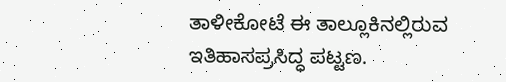ತಾಳೀಕೋಟೆ ಈ ತಾಲ್ಲೂಕಿನಲ್ಲಿರುವ ಇತಿಹಾಸಪ್ರಸಿದ್ಧ ಪಟ್ಟಣ.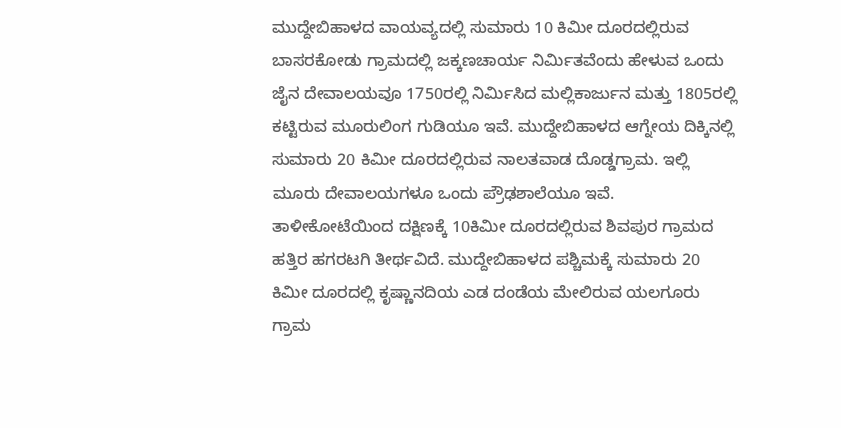ಮುದ್ದೇಬಿಹಾಳದ ವಾಯವ್ಯದಲ್ಲಿ ಸುಮಾರು 10 ಕಿಮೀ ದೂರದಲ್ಲಿರುವ ಬಾಸರಕೋಡು ಗ್ರಾಮದಲ್ಲಿ ಜಕ್ಕಣಚಾರ್ಯ ನಿರ್ಮಿತವೆಂದು ಹೇಳುವ ಒಂದು ಜೈನ ದೇವಾಲಯವೂ 1750ರಲ್ಲಿ ನಿರ್ಮಿಸಿದ ಮಲ್ಲಿಕಾರ್ಜುನ ಮತ್ತು 1805ರಲ್ಲಿ ಕಟ್ಟಿರುವ ಮೂರುಲಿಂಗ ಗುಡಿಯೂ ಇವೆ. ಮುದ್ದೇಬಿಹಾಳದ ಆಗ್ನೇಯ ದಿಕ್ಕಿನಲ್ಲಿ ಸುಮಾರು 20 ಕಿಮೀ ದೂರದಲ್ಲಿರುವ ನಾಲತವಾಡ ದೊಡ್ಡಗ್ರಾಮ. ಇಲ್ಲಿ ಮೂರು ದೇವಾಲಯಗಳೂ ಒಂದು ಪ್ರೌಢಶಾಲೆಯೂ ಇವೆ. ತಾಳೀಕೋಟೆಯಿಂದ ದಕ್ಷಿಣಕ್ಕೆ 10ಕಿಮೀ ದೂರದಲ್ಲಿರುವ ಶಿವಪುರ ಗ್ರಾಮದ ಹತ್ತಿರ ಹಗರಟಗಿ ತೀರ್ಥವಿದೆ. ಮುದ್ದೇಬಿಹಾಳದ ಪಶ್ಚಿಮಕ್ಕೆ ಸುಮಾರು 20 ಕಿಮೀ ದೂರದಲ್ಲಿ ಕೃಷ್ಣಾನದಿಯ ಎಡ ದಂಡೆಯ ಮೇಲಿರುವ ಯಲಗೂರು ಗ್ರಾಮ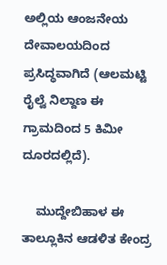ಅಲ್ಲಿಯ ಆಂಜನೇಯ ದೇವಾಲಯದಿಂದ ಪ್ರಸಿದ್ಧವಾಗಿದೆ (ಆಲಮಟ್ಟಿ ರೈಲ್ವೆ ನಿಲ್ದಾಣ ಈ ಗ್ರಾಮದಿಂದ 5 ಕಿಮೀ ದೂರದಲ್ಲಿದೆ).

    ಮುದ್ದೇಬಿಹಾಳ ಈ ತಾಲ್ಲೂಕಿನ ಆಡಳಿತ ಕೇಂದ್ರ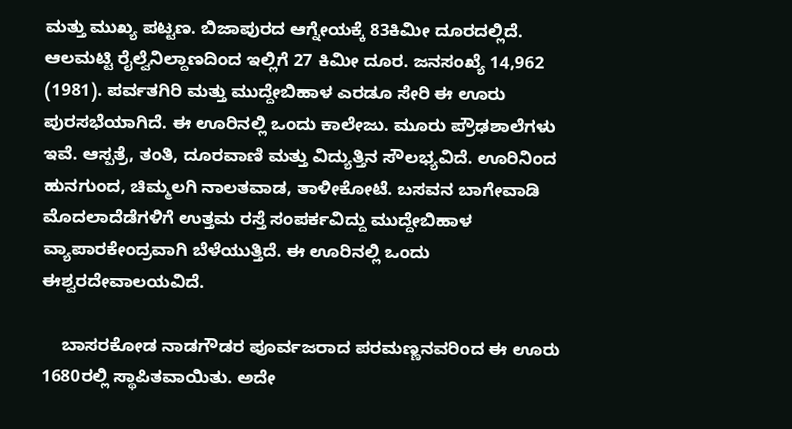ಮತ್ತು ಮುಖ್ಯ ಪಟ್ಟಣ. ಬಿಜಾಪುರದ ಆಗ್ನೇಯಕ್ಕೆ 83ಕಿಮೀ ದೂರದಲ್ಲಿದೆ. ಆಲಮಟ್ಟಿ ರೈಲ್ವೆನಿಲ್ದಾಣದಿಂದ ಇಲ್ಲಿಗೆ 27 ಕಿಮೀ ದೂರ. ಜನಸಂಖ್ಯೆ 14,962 (1981). ಪರ್ವತಗಿರಿ ಮತ್ತು ಮುದ್ದೇಬಿಹಾಳ ಎರಡೂ ಸೇರಿ ಈ ಊರು ಪುರಸಭೆಯಾಗಿದೆ. ಈ ಊರಿನಲ್ಲಿ ಒಂದು ಕಾಲೇಜು. ಮೂರು ಪ್ರೌಢಶಾಲೆಗಳು ಇವೆ. ಆಸ್ಪತ್ರೆ, ತಂತಿ, ದೂರವಾಣಿ ಮತ್ತು ವಿದ್ಯುತ್ತಿನ ಸೌಲಭ್ಯವಿದೆ. ಊರಿನಿಂದ ಹುನಗುಂದ, ಚಿಮ್ಮಲಗಿ ನಾಲತವಾಡ, ತಾಳೀಕೋಟೆ. ಬಸವನ ಬಾಗೇವಾಡಿ ಮೊದಲಾದೆಡೆಗಳಿಗೆ ಉತ್ತಮ ರಸ್ತೆ ಸಂಪರ್ಕವಿದ್ದು ಮುದ್ದೇಬಿಹಾಳ ವ್ಯಾಪಾರಕೇಂದ್ರವಾಗಿ ಬೆಳೆಯುತ್ತಿದೆ. ಈ ಊರಿನಲ್ಲಿ ಒಂದು ಈಶ್ವರದೇವಾಲಯವಿದೆ.

    ಬಾಸರಕೋಡ ನಾಡಗೌಡರ ಪೂರ್ವಜರಾದ ಪರಮಣ್ಣನವರಿಂದ ಈ ಊರು 1680ರಲ್ಲಿ ಸ್ಥಾಪಿತವಾಯಿತು. ಅದೇ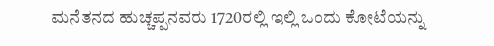ಮನೆತನದ ಹುಚ್ಚಪ್ಪನವರು 1720ರಲ್ಲಿ ಇಲ್ಲಿ ಒಂದು ಕೋಟೆಯನ್ನು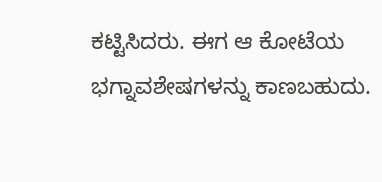ಕಟ್ಟಿಸಿದರು. ಈಗ ಆ ಕೋಟೆಯ ಭಗ್ನಾವಶೇಷಗಳನ್ನು ಕಾಣಬಹುದು.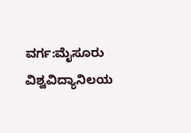ವರ್ಗ:ಮೈಸೂರು ವಿಶ್ವವಿದ್ಯಾನಿಲಯ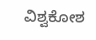ವಿಶ್ವಕೋಶ